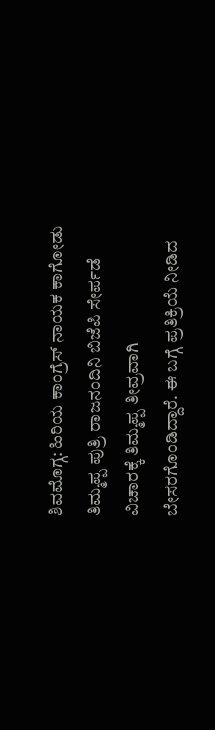ಶಿವಮೊಗ್ಗ: ಹಿರಿಯ ಕಾಂಗ್ರೆಸ್ ನಾಯಕ ಕಾಗೋಡು ತಿಮ್ಮಪ್ಪ ಪುತ್ರಿ ರಾಜನಂದಿನಿ ಬಿಜೆಪಿ ಸೇರ್ಪಡೆ ವಿಚಾರಕ್ಕೆ ತಿಮ್ಮಪ್ಪ ತೀವ್ರವಾಗಿ ಬೇಸರಗೊಂಡಿದ್ದಾರೆ. ಈ ಬಗ್ಗೆ ಪ್ರತಿಕ್ರಿಯೆ ನೀಡಿದ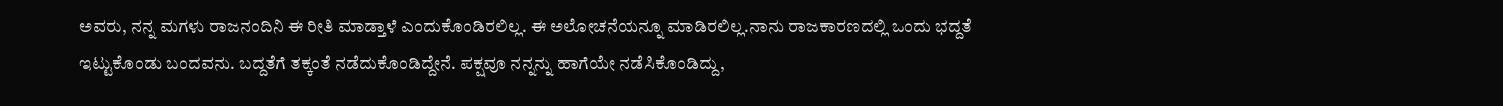ಅವರು, ನನ್ನ ಮಗಳು ರಾಜನಂದಿನಿ ಈ ರೀತಿ ಮಾಡ್ತಾಳೆ ಎಂದುಕೊಂಡಿರಲಿಲ್ಲ. ಈ ಅಲೋಚನೆಯನ್ನೂ ಮಾಡಿರಲಿಲ್ಲ.ನಾನು ರಾಜಕಾರಣದಲ್ಲಿ ಒಂದು ಭದ್ದತೆ ಇಟ್ಟುಕೊಂಡು ಬಂದವನು. ಬದ್ದತೆಗೆ ತಕ್ಕಂತೆ ನಡೆದುಕೊಂಡಿದ್ದೇನೆ. ಪಕ್ಷವೂ ನನ್ನನ್ನು ಹಾಗೆಯೇ ನಡೆಸಿಕೊಂಡಿದ್ದು,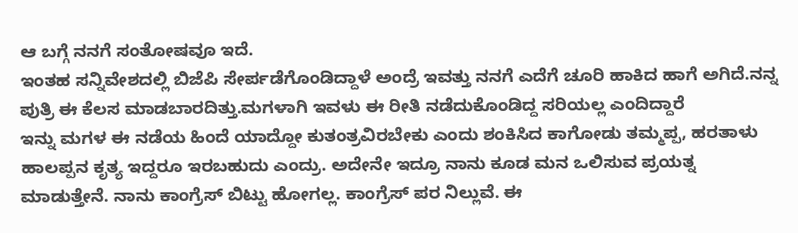ಆ ಬಗ್ಗೆ ನನಗೆ ಸಂತೋಷವೂ ಇದೆ.
ಇಂತಹ ಸನ್ನಿವೇಶದಲ್ಲಿ ಬಿಜೆಪಿ ಸೇರ್ಪಡೆಗೊಂಡಿದ್ದಾಳೆ ಅಂದ್ರೆ ಇವತ್ತು ನನಗೆ ಎದೆಗೆ ಚೂರಿ ಹಾಕಿದ ಹಾಗೆ ಅಗಿದೆ.ನನ್ನ ಪುತ್ರಿ ಈ ಕೆಲಸ ಮಾಡಬಾರದಿತ್ತು.ಮಗಳಾಗಿ ಇವಳು ಈ ರೀತಿ ನಡೆದುಕೊಂಡಿದ್ದ ಸರಿಯಲ್ಲ ಎಂದಿದ್ದಾರೆ
ಇನ್ನು ಮಗಳ ಈ ನಡೆಯ ಹಿಂದೆ ಯಾದ್ದೋ ಕುತಂತ್ರವಿರಬೇಕು ಎಂದು ಶಂಕಿಸಿದ ಕಾಗೋಡು ತಮ್ಮಪ್ಪ, ಹರತಾಳು ಹಾಲಪ್ಪನ ಕೃತ್ಯ ಇದ್ದರೂ ಇರಬಹುದು ಎಂದ್ರು. ಅದೇನೇ ಇದ್ರೂ ನಾನು ಕೂಡ ಮನ ಒಲಿಸುವ ಪ್ರಯತ್ನ ಮಾಡುತ್ತೇನೆ. ನಾನು ಕಾಂಗ್ರೆಸ್ ಬಿಟ್ಟು ಹೋಗಲ್ಲ. ಕಾಂಗ್ರೆಸ್ ಪರ ನಿಲ್ಲುವೆ. ಈ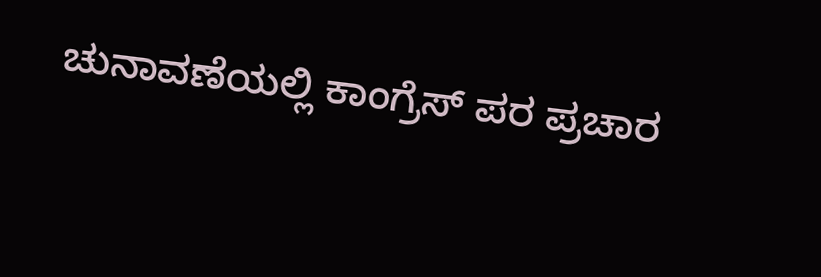ಚುನಾವಣೆಯಲ್ಲಿ ಕಾಂಗ್ರೆಸ್ ಪರ ಪ್ರಚಾರ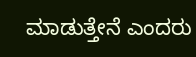ಮಾಡುತ್ತೇನೆ ಎಂದರು